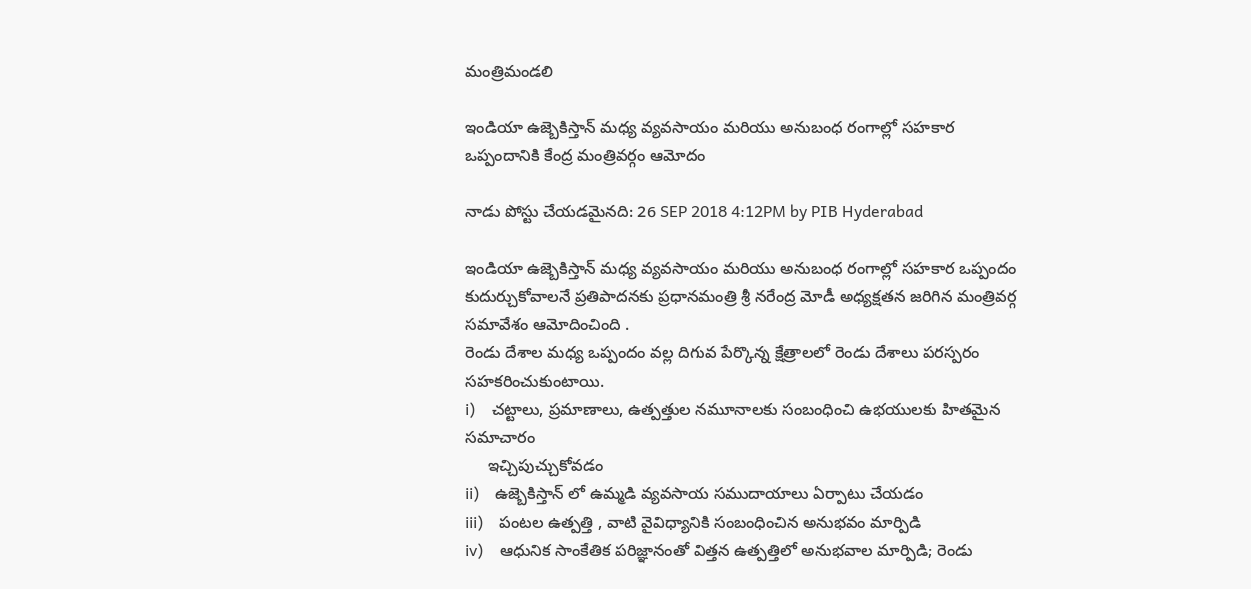మంత్రిమండలి

ఇండియా ఉజ్బెకిస్తాన్ మధ్య వ్యవసాయం మరియు అనుబంధ రంగాల్లో సహకార ఒప్పందానికి కేంద్ర మంత్రివర్గం ఆమోదం

నాడు పోస్టు చేయడమైనది: 26 SEP 2018 4:12PM by PIB Hyderabad

ఇండియా ఉజ్బెకిస్తాన్ మధ్య వ్యవసాయం మరియు అనుబంధ రంగాల్లో సహకార ఒప్పందం కుదుర్చుకోవాలనే ప్రతిపాదనకు ప్రధానమంత్రి శ్రీ నరేంద్ర మోడీ అధ్యక్షతన జరిగిన మంత్రివర్గ సమావేశం ఆమోదించింది .
రెండు దేశాల మధ్య ఒప్పందం వల్ల దిగువ పేర్కొన్న క్షేత్రాలలో రెండు దేశాలు పరస్పరం సహకరించుకుంటాయి.
i)    చట్టాలు, ప్రమాణాలు, ఉత్పత్తుల నమూనాలకు సంబంధించి ఉభయులకు హితమైన సమాచారం
     ఇచ్చిపుచ్చుకోవడం
ii)    ఉజ్బెకిస్తాన్ లో ఉమ్మడి వ్యవసాయ సముదాయాలు ఏర్పాటు చేయడం
iii)    పంటల ఉత్పత్తి , వాటి వైవిధ్యానికి సంబంధించిన అనుభవం మార్పిడి
iv)    ఆధునిక సాంకేతిక పరిజ్ఞానంతో విత్తన ఉత్పత్తిలో అనుభవాల మార్పిడి; రెండు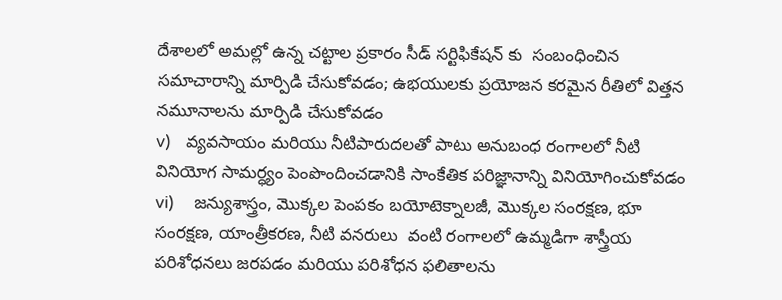దేశాలలో అమల్లో ఉన్న చట్టాల ప్రకారం సీడ్ సర్టిఫికేషన్ కు  సంబంధించిన సమాచారాన్ని మార్పిడి చేసుకోవడం; ఉభయులకు ప్రయోజన కరమైన రీతిలో విత్తన నమూనాలను మార్పిడి చేసుకోవడం
v)    వ్యవసాయం మరియు నీటిపారుదలతో పాటు అనుబంధ రంగాలలో నీటి వినియోగ సామర్ధ్యం పెంపొందించడానికి సాంకేతిక పరిజ్ఞానాన్ని వినియోగించుకోవడం
vi)     జన్యుశాస్త్రం, మొక్కల పెంపకం బయోటెక్నాలజీ, మొక్కల సంరక్షణ, భూ సంరక్షణ, యాంత్రీకరణ, నీటి వనరులు  వంటి రంగాలలో ఉమ్మడిగా శాస్త్రీయ పరిశోధనలు జరపడం మరియు పరిశోధన ఫలితాలను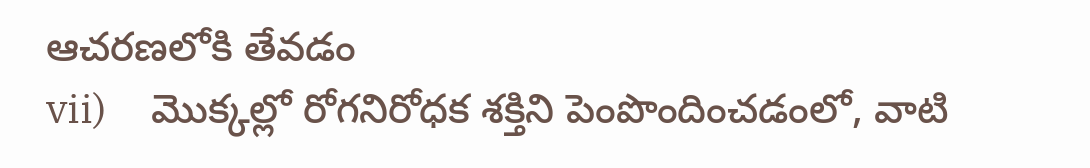ఆచరణలోకి తేవడం
vii)     మొక్కల్లో రోగనిరోధక శక్తిని పెంపొందించడంలో, వాటి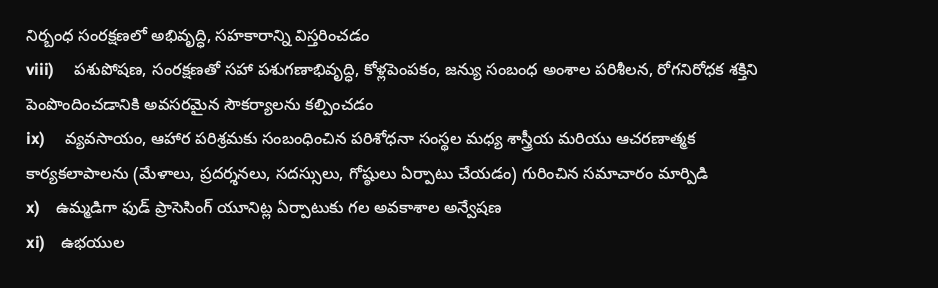నిర్బంధ సంరక్షణలో అభివృద్ధి, సహకారాన్ని విస్తరించడం
viii)     పశుపోషణ, సంరక్షణతో సహా పశుగణాభివృద్ధి, కోళ్లపెంపకం, జన్యు సంబంధ అంశాల పరిశీలన, రోగనిరోధక శక్తిని పెంపొందించడానికి అవసరమైన సౌకర్యాలను కల్పించడం
ix)     వ్యవసాయం, ఆహార పరిశ్రమకు సంబంధించిన పరిశోధనా సంస్థల మధ్య శాస్త్రీయ మరియు ఆచరణాత్మక కార్యకలాపాలను (మేళాలు, ప్రదర్శనలు, సదస్సులు, గోష్ఠులు ఏర్పాటు చేయడం) గురించిన సమాచారం మార్పిడి
x)    ఉమ్మడిగా ఫుడ్ ప్రాసెసింగ్ యూనిట్ల ఏర్పాటుకు గల అవకాశాల అన్వేషణ
xi)    ఉభయుల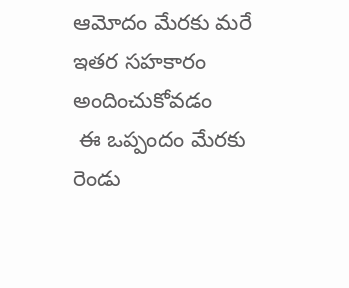ఆమోదం మేరకు మరే ఇతర సహకారం అందించుకోవడం
 ఈ ఒప్పందం మేరకు రెండు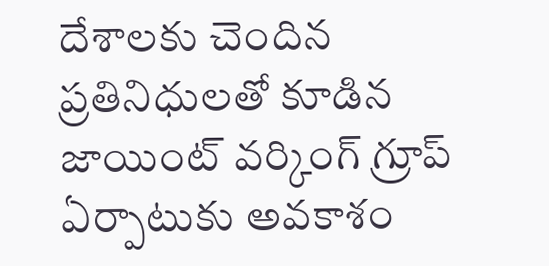దేశాలకు చెందిన ప్రతినిధులతో కూడిన జాయింట్ వర్కింగ్ గ్రూప్ ఏర్పాటుకు అవకాశం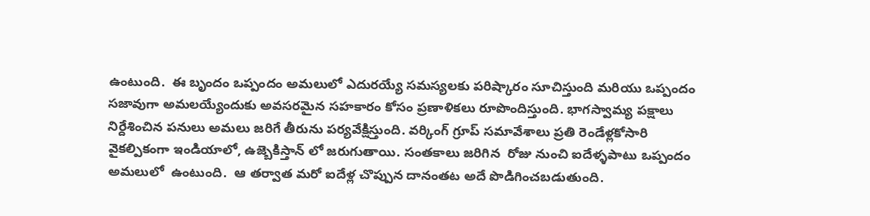ఉంటుంది.  ఈ బృందం ఒప్పందం అమలులో ఎదురయ్యే సమస్యలకు పరిష్కారం సూచిస్తుంది మరియు ఒప్పందం సజావుగా అమలయ్యేందుకు అవసరమైన సహకారం కోసం ప్రణాళికలు రూపొందిస్తుంది. భాగస్వామ్య పక్షాలు నిర్దేశించిన పనులు అమలు జరిగే తీరును పర్యవేక్షిస్తుంది. వర్కింగ్ గ్రూప్ సమావేశాలు ప్రతి రెండేళ్లకోసారి వైకల్పికంగా ఇండియాలో, ఉజ్బెకిస్తాన్ లో జరుగుతాయి. సంతకాలు జరిగిన  రోజు నుంచి ఐదేళ్ళపాటు ఒప్పందం అమలులో  ఉంటుంది.  ఆ తర్వాత మరో ఐదేళ్ల చొప్పున దానంతట అదే పొడిగించబడుతుంది.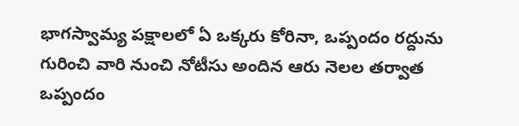భాగస్వామ్య పక్షాలలో ఏ ఒక్కరు కోరినా, ఒప్పందం రద్దును గురించి వారి నుంచి నోటీసు అందిన ఆరు నెలల తర్వాత ఒప్పందం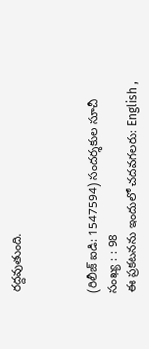రద్దవుతుంది.



(రిలీజ్ ఐడి: 1547594) సందర్శకుల సూచీ సంఖ్య : : 98
ఈ ప్రకటనను ఇందులో చదవగలరు: English ,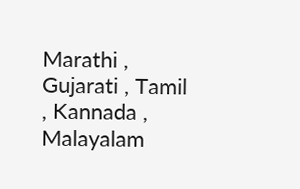Marathi , Gujarati , Tamil , Kannada , Malayalam